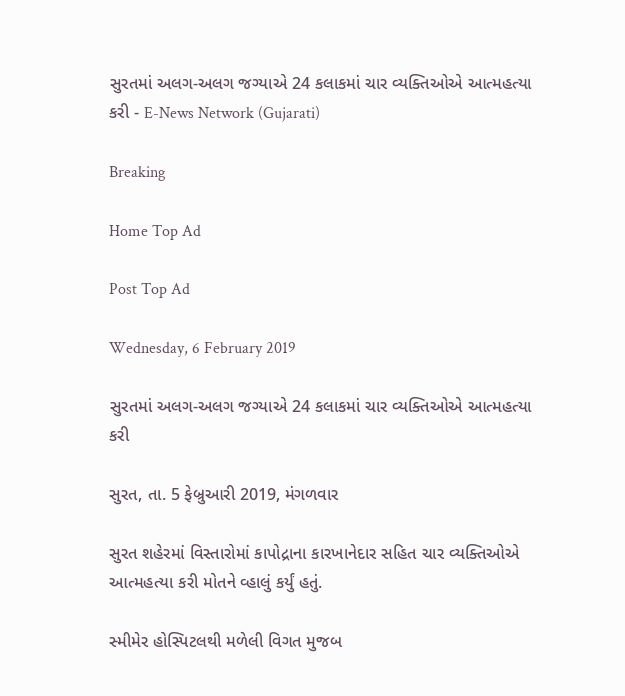સુરતમાં અલગ-અલગ જગ્યાએ 24 કલાકમાં ચાર વ્યક્તિઓએ આત્મહત્યા કરી - E-News Network (Gujarati)

Breaking

Home Top Ad

Post Top Ad

Wednesday, 6 February 2019

સુરતમાં અલગ-અલગ જગ્યાએ 24 કલાકમાં ચાર વ્યક્તિઓએ આત્મહત્યા કરી

સુરત, તા. 5 ફેબ્રુઆરી 2019, મંગળવાર

સુરત શહેરમાં વિસ્તારોમાં કાપોદ્રાના કારખાનેદાર સહિત ચાર વ્યક્તિઓએ આત્મહત્યા કરી મોતને વ્હાલું કર્યું હતું.

સ્મીમેર હોસ્પિટલથી મળેલી વિગત મુજબ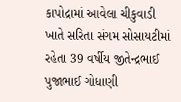કાપોદ્રામાં આવેલા ચીકુવાડી ખાતે સરિતા સંગમ સોસાયટીમાં રહેતા 39 વર્ષીય જીતેન્દ્રભાઈ પુજાભાઈ ગોધાણી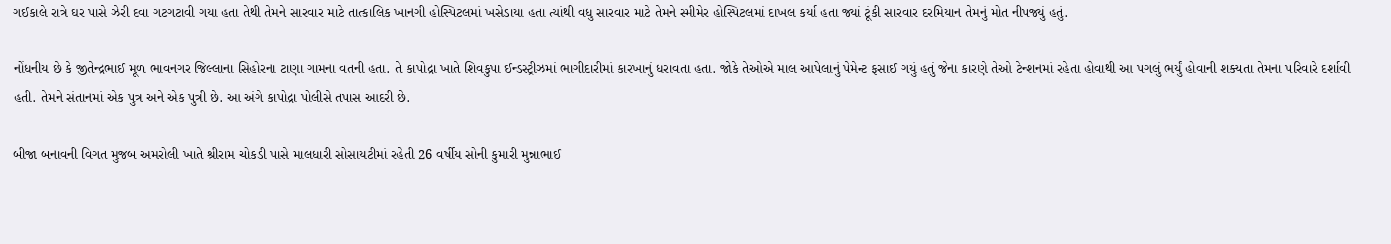ગઈકાલે રાત્રે ઘર પાસે ઝેરી દવા ગટગટાવી ગયા હતા તેથી તેમને સારવાર માટે તાત્કાલિક ખાનગી હોસ્પિટલમાં ખસેડાયા હતા ત્યાંથી વધુ સારવાર માટે તેમને સ્મીમેર હોસ્પિટલમાં દાખલ કર્યા હતા જ્યાં ટૂંકી સારવાર દરમિયાન તેમનું મોત નીપજ્યું હતું.

નોંધનીય છે કે જીતેન્દ્રભાઈ મૂળ ભાવનગર જિલ્લાના સિહોરના ટાણા ગામના વતની હતા. તે કાપોદ્રા ખાતે શિવકુપા ઈન્ડસ્ટ્રીઝમાં ભાગીદારીમાં કારખાનું ધરાવતા હતા. જોકે તેઓએ માલ આપેલાનું પેમેન્ટ ફસાઈ ગયું હતું જેના કારણે તેઓ ટેન્શનમાં રહેતા હોવાથી આ પગલું ભર્યું હોવાની શક્યતા તેમના પરિવારે દર્શાવી હતી. તેમને સંતાનમાં એક પુત્ર અને એક પુત્રી છે. આ અંગે કાપોદ્રા પોલીસે તપાસ આદરી છે.

બીજા બનાવની વિગત મુજબ અમરોલી ખાતે શ્રીરામ ચોકડી પાસે માલધારી સોસાયટીમાં રહેતી 26 વર્ષીય સોની કુમારી મુન્નાભાઈ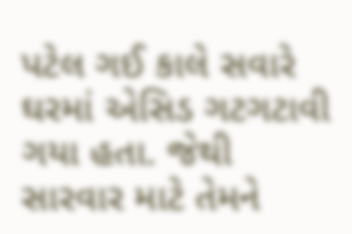પટેલ ગઈ કાલે સવારે ઘરમાં એસિડ ગટગટાવી ગયા હતા. જેથી સારવાર માટે તેમને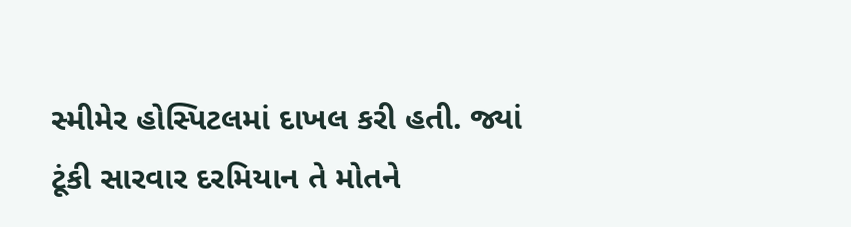સ્મીમેર હોસ્પિટલમાં દાખલ કરી હતી. જ્યાં ટૂંકી સારવાર દરમિયાન તે મોતને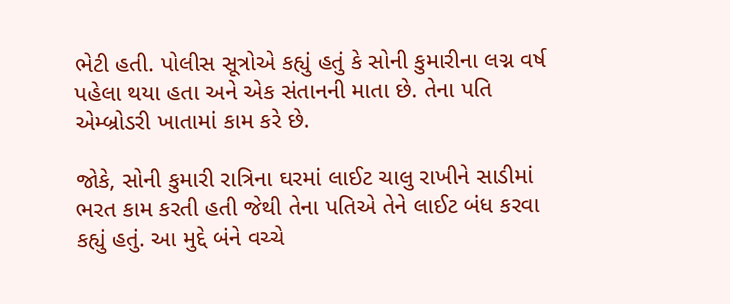ભેટી હતી. પોલીસ સૂત્રોએ કહ્યું હતું કે સોની કુમારીના લગ્ન વર્ષ પહેલા થયા હતા અને એક સંતાનની માતા છે. તેના પતિ એમ્બ્રોડરી ખાતામાં કામ કરે છે.

જોકે, સોની કુમારી રાત્રિના ઘરમાં લાઈટ ચાલુ રાખીને સાડીમાં ભરત કામ કરતી હતી જેથી તેના પતિએ તેને લાઈટ બંધ કરવા કહ્યું હતું. આ મુદ્દે બંને વચ્ચે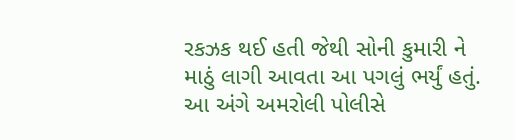રકઝક થઈ હતી જેથી સોની કુમારી ને માઠું લાગી આવતા આ પગલું ભર્યું હતું. આ અંગે અમરોલી પોલીસે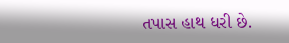તપાસ હાથ ધરી છે.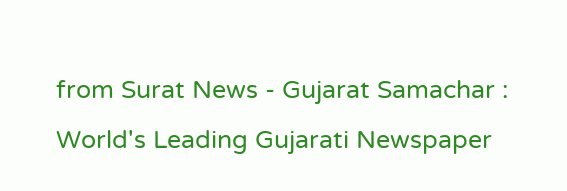from Surat News - Gujarat Samachar : World's Leading Gujarati Newspaper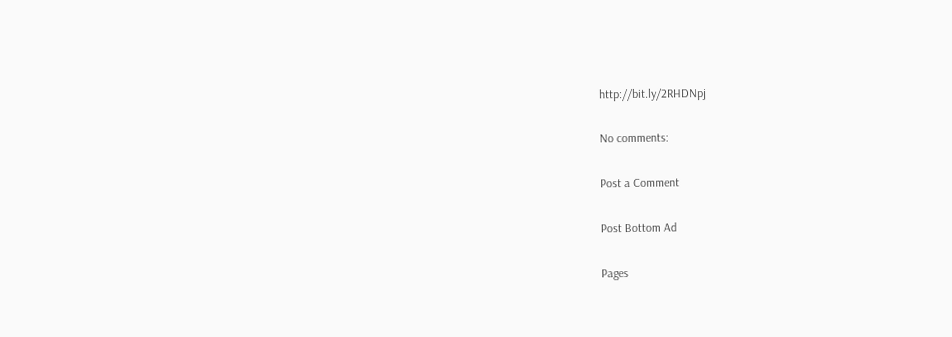http://bit.ly/2RHDNpj

No comments:

Post a Comment

Post Bottom Ad

Pages